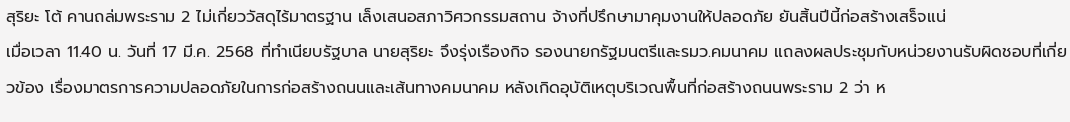สุริยะ โต้ คานถล่มพระราม 2 ไม่เกี่ยววัสดุไร้มาตรฐาน เล็งเสนอสภาวิศวกรรมสถาน จ้างที่ปรึกษามาคุมงานให้ปลอดภัย ยันสิ้นปีนี้ก่อสร้างเสร็จแน่
เมื่อเวลา 11.40 น. วันที่ 17 มี.ค. 2568 ที่ทำเนียบรัฐบาล นายสุริยะ จึงรุ่งเรืองกิจ รองนายกรัฐมนตรีและรมว.คมนาคม แถลงผลประชุมกับหน่วยงานรับผิดชอบที่เกี่ยวข้อง เรื่องมาตรการความปลอดภัยในการก่อสร้างถนนและเส้นทางคมนาคม หลังเกิดอุบัติเหตุบริเวณพื้นที่ก่อสร้างถนนพระราม 2 ว่า ห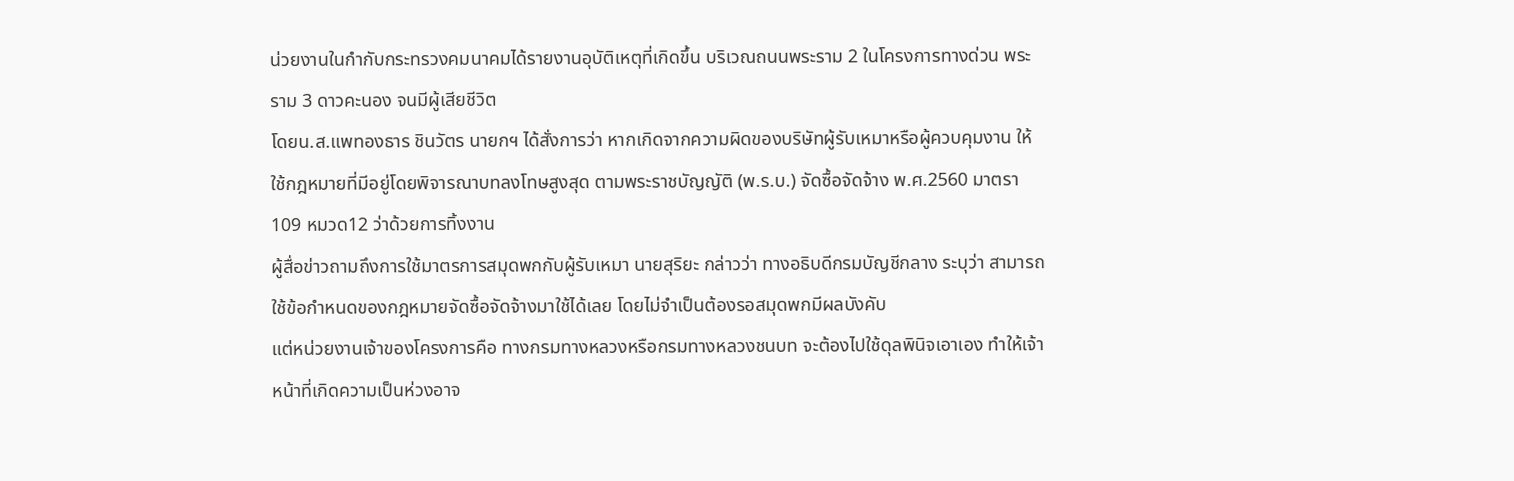น่วยงานในกำกับกระทรวงคมนาคมได้รายงานอุบัติเหตุที่เกิดขึ้น บริเวณถนนพระราม 2 ในโครงการทางด่วน พระราม 3 ดาวคะนอง จนมีผู้เสียชีวิต
โดยน.ส.แพทองธาร ชินวัตร นายกฯ ได้สั่งการว่า หากเกิดจากความผิดของบริษัทผู้รับเหมาหรือผู้ควบคุมงาน ให้ใช้กฎหมายที่มีอยู่โดยพิจารณาบทลงโทษสูงสุด ตามพระราชบัญญัติ (พ.ร.บ.) จัดซื้อจัดจ้าง พ.ศ.2560 มาตรา 109 หมวด12 ว่าด้วยการทิ้งงาน
ผู้สื่อข่าวถามถึงการใช้มาตรการสมุดพกกับผู้รับเหมา นายสุริยะ กล่าวว่า ทางอธิบดีกรมบัญชีกลาง ระบุว่า สามารถใช้ข้อกำหนดของกฎหมายจัดซื้อจัดจ้างมาใช้ได้เลย โดยไม่จำเป็นต้องรอสมุดพกมีผลบังคับ
แต่หน่วยงานเจ้าของโครงการคือ ทางกรมทางหลวงหรือกรมทางหลวงชนบท จะต้องไปใช้ดุลพินิจเอาเอง ทำให้เจ้าหน้าที่เกิดความเป็นห่วงอาจ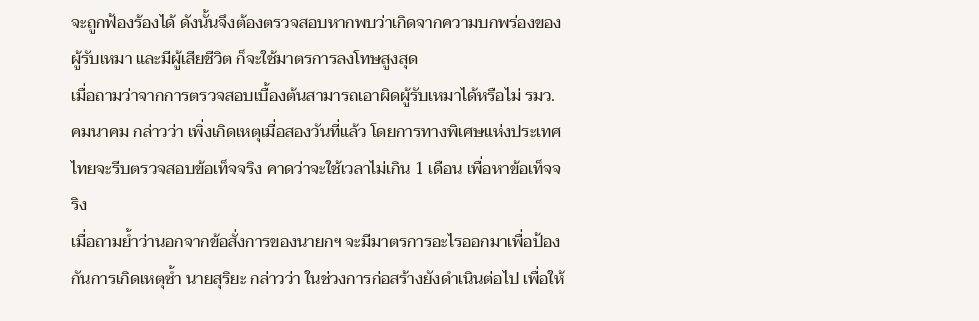จะถูกฟ้องร้องได้ ดังนั้นจึงต้องตรวจสอบหากพบว่าเกิดจากความบกพร่องของผู้รับเหมา และมีผู้เสียชีวิต ก็จะใช้มาตรการลงโทษสูงสุด
เมื่อถามว่าจากการตรวจสอบเบื้องต้นสามารถเอาผิดผู้รับเหมาได้หรือไม่ รมว.คมนาคม กล่าวว่า เพิ่งเกิดเหตุเมื่อสองวันที่แล้ว โดยการทางพิเศษแห่งประเทศไทยจะรีบตรวจสอบข้อเท็จจริง คาดว่าจะใช้เวลาไม่เกิน 1 เดือน เพื่อหาข้อเท็จจริง
เมื่อถามย้ำว่านอกจากข้อสั่งการของนายกฯ จะมีมาตรการอะไรออกมาเพื่อป้องกันการเกิดเหตุซ้ำ นายสุริยะ กล่าวว่า ในช่วงการก่อสร้างยังดำเนินต่อไป เพื่อให้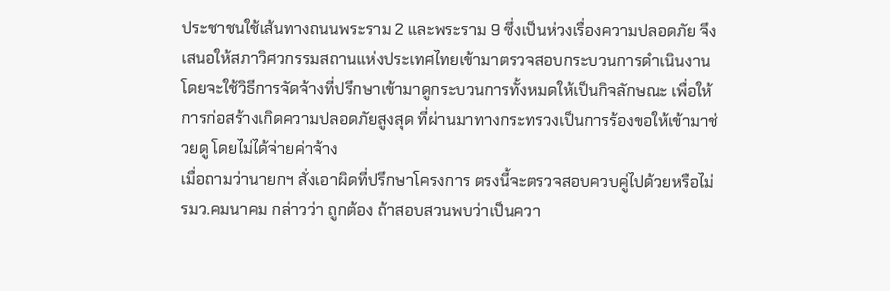ประชาชนใช้เส้นทางถนนพระราม 2 และพระราม 9 ซึ่งเป็นห่วงเรื่องความปลอดภัย จึงเสนอให้สภาวิศวกรรมสถานแห่งประเทศไทยเข้ามาตรวจสอบกระบวนการดำเนินงาน
โดยจะใช้วิธีการจัดจ้างที่ปรึกษาเข้ามาดูกระบวนการทั้งหมดให้เป็นกิจลักษณะ เพื่อให้การก่อสร้างเกิดความปลอดภัยสูงสุด ที่ผ่านมาทางกระทรวงเป็นการร้องขอให้เข้ามาช่วยดู โดยไม่ได้จ่ายค่าจ้าง
เมื่อถามว่านายกฯ สั่งเอาผิดที่ปรึกษาโครงการ ตรงนี้จะตรวจสอบควบคู่ไปด้วยหรือไม่ รมว.คมนาคม กล่าวว่า ถูกต้อง ถ้าสอบสวนพบว่าเป็นควา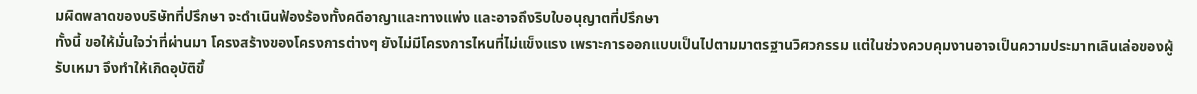มผิดพลาดของบริษัทที่ปรึกษา จะดำเนินฟ้องร้องทั้งคดีอาญาและทางแพ่ง และอาจถึงริบใบอนุญาตที่ปรึกษา
ทั้งนี้ ขอให้มั่นใจว่าที่ผ่านมา โครงสร้างของโครงการต่างๆ ยังไม่มีโครงการไหนที่ไม่แข็งแรง เพราะการออกแบบเป็นไปตามมาตรฐานวิศวกรรม แต่ในช่วงควบคุมงานอาจเป็นความประมาทเลินเล่อของผู้รับเหมา จึงทำให้เกิดอุบัติขึ้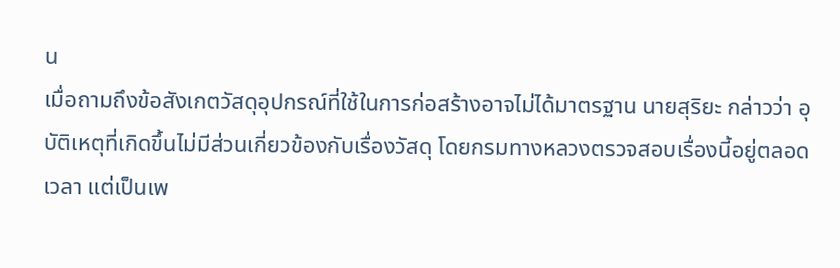น
เมื่อถามถึงข้อสังเกตวัสดุอุปกรณ์ที่ใช้ในการก่อสร้างอาจไม่ได้มาตรฐาน นายสุริยะ กล่าวว่า อุบัติเหตุที่เกิดขึ้นไม่มีส่วนเกี่ยวข้องกับเรื่องวัสดุ โดยกรมทางหลวงตรวจสอบเรื่องนี้อยู่ตลอดเวลา แต่เป็นเพ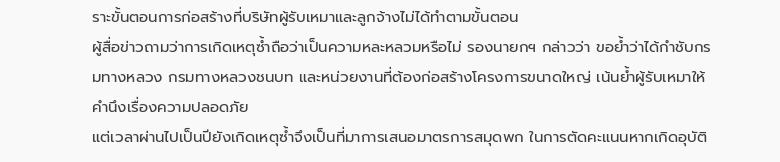ราะขั้นตอนการก่อสร้างที่บริษัทผู้รับเหมาและลูกจ้างไม่ได้ทำตามขั้นตอน
ผู้สื่อข่าวถามว่าการเกิดเหตุซ้ำถือว่าเป็นความหละหลวมหรือไม่ รองนายกฯ กล่าวว่า ขอย้ำว่าได้กำชับกรมทางหลวง กรมทางหลวงชนบท และหน่วยงานที่ต้องก่อสร้างโครงการขนาดใหญ่ เน้นย้ำผู้รับเหมาให้คำนึงเรื่องความปลอดภัย
แต่เวลาผ่านไปเป็นปียังเกิดเหตุซ้ำจึงเป็นที่มาการเสนอมาตรการสมุดพก ในการตัดคะแนนหากเกิดอุบัติ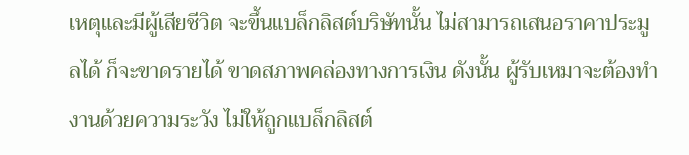เหตุและมีผู้เสียชีวิต จะขึ้นแบล็กลิสต์บริษัทนั้น ไม่สามารถเสนอราคาประมูลได้ ก็จะขาดรายได้ ขาดสภาพคล่องทางการเงิน ดังนั้น ผู้รับเหมาจะต้องทำงานด้วยความระวัง ไม่ให้ถูกแบล็กลิสต์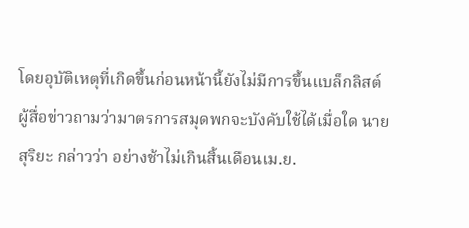โดยอุบัติเหตุที่เกิดขึ้นก่อนหน้านี้ยังไม่มีการขึ้นแบล็กลิสต์
ผู้สื่อข่าวถามว่ามาตรการสมุดพกจะบังคับใช้ได้เมื่อใด นายสุริยะ กล่าวว่า อย่างช้าไม่เกินสิ้นเดือนเม.ย.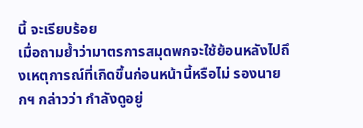นี้ จะเรียบร้อย
เมื่อถามย้ำว่ามาตรการสมุดพกจะใช้ย้อนหลังไปถึงเหตุการณ์ที่เกิดขึ้นก่อนหน้านี้หรือไม่ รองนายกฯ กล่าวว่า กำลังดูอยู่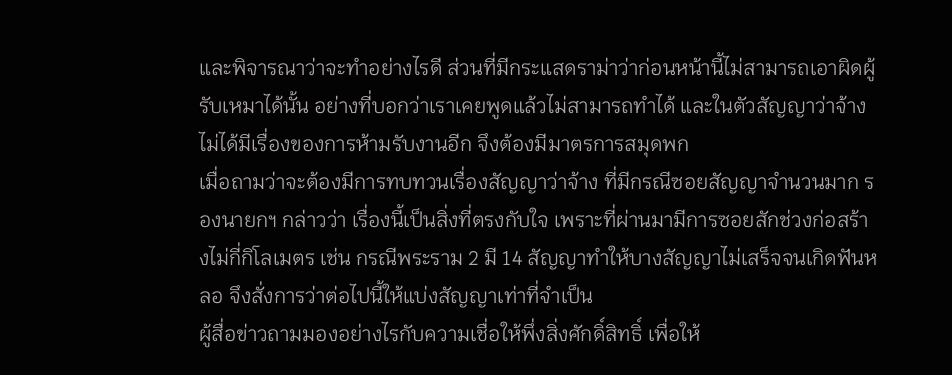และพิจารณาว่าจะทำอย่างไรดี ส่วนที่มีกระแสดราม่าว่าก่อนหน้านี้ไม่สามารถเอาผิดผู้รับเหมาได้นั้น อย่างที่บอกว่าเราเคยพูดแล้วไม่สามารถทำได้ และในตัวสัญญาว่าจ้างไม่ได้มีเรื่องของการห้ามรับงานอีก จึงต้องมีมาตรการสมุดพก
เมื่อถามว่าจะต้องมีการทบทวนเรื่องสัญญาว่าจ้าง ที่มีกรณีซอยสัญญาจำนวนมาก รองนายกฯ กล่าวว่า เรื่องนี้เป็นสิ่งที่ตรงกับใจ เพราะที่ผ่านมามีการซอยสักช่วงก่อสร้างไม่กี่กิโลเมตร เช่น กรณีพระราม 2 มี 14 สัญญาทำให้บางสัญญาไม่เสร็จจนเกิดฟันหลอ จึงสั่งการว่าต่อไปนี้ให้แบ่งสัญญาเท่าที่จำเป็น
ผู้สื่อข่าวถามมองอย่างไรกับความเชื่อให้พึ่งสิ่งศักดิ์สิทธิ์ เพื่อให้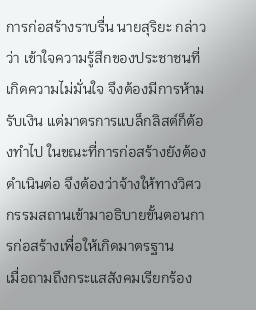การก่อสร้างราบรื่น นายสุริยะ กล่าวว่า เข้าใจความรู้สึกของประชาชนที่เกิดความไม่มั่นใจ จึงต้องมีการห้ามรับเงิน แต่มาตรการแบล็กลิสต์ก็ต้องทำไป ในขณะที่การก่อสร้างยังต้องดำเนินต่อ จึงต้องว่าจ้างให้ทางวิศวกรรมสถานเข้ามาอธิบายขั้นตอนการก่อสร้างเพื่อให้เกิดมาตรฐาน
เมื่อถามถึงกระแสสังคมเรียกร้อง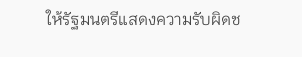ให้รัฐมนตรีแสดงความรับผิดช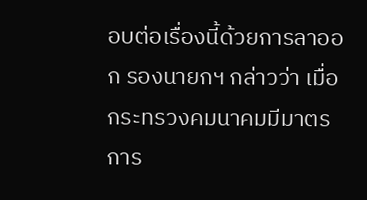อบต่อเรื่องนี้ด้วยการลาออก รองนายกฯ กล่าวว่า เมื่อกระทรวงคมนาคมมีมาตรการ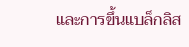และการขึ้นแบล็กลิส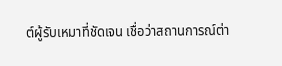ต์ผู้รับเหมาที่ชัดเจน เชื่อว่าสถานการณ์ต่า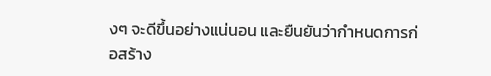งๆ จะดีขึ้นอย่างแน่นอน และยืนยันว่ากำหนดการก่อสร้าง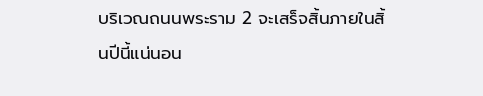บริเวณถนนพระราม 2 จะเสร็จสิ้นภายในสิ้นปีนี้แน่นอน